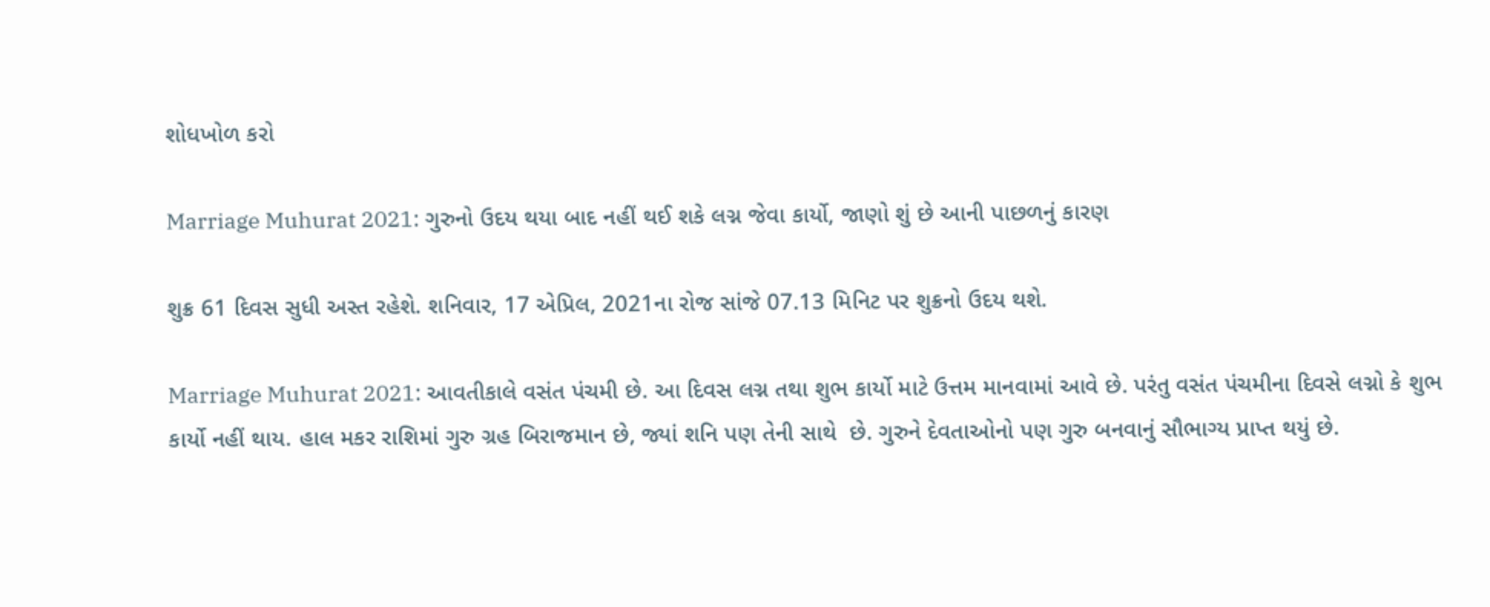શોધખોળ કરો

Marriage Muhurat 2021: ગુરુનો ઉદય થયા બાદ નહીં થઈ શકે લગ્ન જેવા કાર્યો, જાણો શું છે આની પાછળનું કારણ

શુક્ર 61 દિવસ સુધી અસ્ત રહેશે. શનિવાર, 17 એપ્રિલ, 2021ના રોજ સાંજે 07.13 મિનિટ પર શુક્રનો ઉદય થશે.

Marriage Muhurat 2021: આવતીકાલે વસંત પંચમી છે. આ દિવસ લગ્ન તથા શુભ કાર્યો માટે ઉત્તમ માનવામાં આવે છે. પરંતુ વસંત પંચમીના દિવસે લગ્નો કે શુભ કાર્યો નહીં થાય. હાલ મકર રાશિમાં ગુરુ ગ્રહ બિરાજમાન છે, જ્યાં શનિ પણ તેની સાથે  છે. ગુરુને દેવતાઓનો પણ ગુરુ બનવાનું સૌભાગ્ય પ્રાપ્ત થયું છે.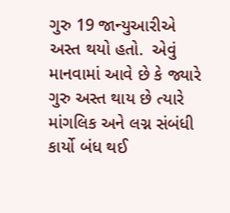ગુરુ 19 જાન્યુઆરીએ અસ્ત થયો હતો.  એવું માનવામાં આવે છે કે જ્યારે ગુરુ અસ્ત થાય છે ત્યારે માંગલિક અને લગ્ન સંબંધી કાર્યો બંધ થઈ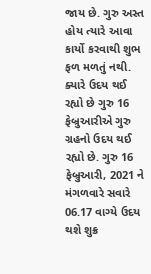જાય છે. ગુરુ અસ્ત હોય ત્યારે આવા કાર્યો કરવાથી શુભ ફળ મળતું નથી. ક્યારે ઉદય થઈ રહ્યો છે ગુરુ 16 ફેબ્રુઆરીએ ગુરુ ગ્રહનો ઉદય થઈ રહ્યો છે. ગુરુ 16 ફેબ્રુઆરી, 2021 ને મંગળવારે સવારે 06.17 વાગ્યે ઉદય થશે શુક્ર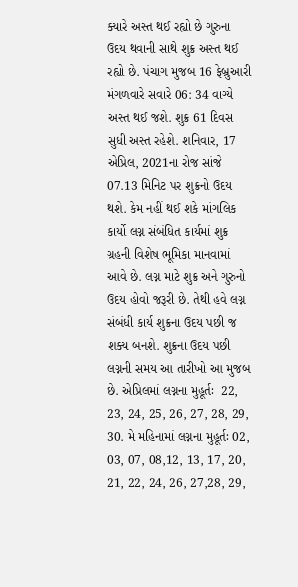ક્યારે અસ્ત થઈ રહ્યો છે ગુરુના ઉદય થવાની સાથે શુક્ર અસ્ત થઈ રહ્યો છે. પંચાગ મુજબ 16 ફેબ્રુઆરી મંગળવારે સવારે 06: 34 વાગ્યે અસ્ત થઈ જશે. શુક્ર 61 દિવસ સુધી અસ્ત રહેશે. શનિવાર, 17 એપ્રિલ, 2021ના રોજ સાંજે 07.13 મિનિટ પર શુક્રનો ઉદય થશે. કેમ નહીં થઈ શકે માંગલિક કાર્યો લગ્ન સંબંધિત કાર્યમાં શુક્ર ગ્રહની વિશેષ ભૂમિકા માનવામાં આવે છે. લગ્ન માટે શુક્ર અને ગુરુનો ઉદય હોવો જરૂરી છે. તેથી હવે લગ્ન સંબંધી કાર્ય શુક્રના ઉદય પછી જ શક્ય બનશે. શુક્રના ઉદય પછી લગ્નની સમય આ તારીખો આ મુજબ છે. એપ્રિલમાં લગ્નના મુહૂર્તઃ  22, 23, 24, 25, 26, 27, 28, 29, 30. મે મહિનામાં લગ્નના મુહૂર્તઃ 02, 03, 07, 08,12, 13, 17, 20, 21, 22, 24, 26, 27,28, 29,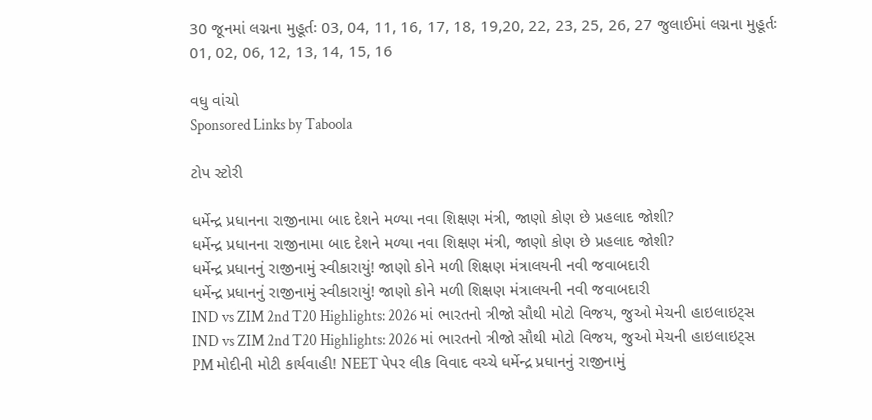30 જૂનમાં લગ્નના મુહૂર્તઃ 03, 04, 11, 16, 17, 18, 19,20, 22, 23, 25, 26, 27 જુલાઈમાં લગ્નના મુહૂર્તઃ 01, 02, 06, 12, 13, 14, 15, 16

વધુ વાંચો
Sponsored Links by Taboola

ટોપ સ્ટોરી

ધર્મેન્દ્ર પ્રધાનના રાજીનામા બાદ દેશને મળ્યા નવા શિક્ષણ મંત્રી, જાણો કોણ છે પ્રહલાદ જોશી?
ધર્મેન્દ્ર પ્રધાનના રાજીનામા બાદ દેશને મળ્યા નવા શિક્ષણ મંત્રી, જાણો કોણ છે પ્રહલાદ જોશી?
ધર્મેન્દ્ર પ્રધાનનું રાજીનામું સ્વીકારાયું! જાણો કોને મળી શિક્ષણ મંત્રાલયની નવી જવાબદારી
ધર્મેન્દ્ર પ્રધાનનું રાજીનામું સ્વીકારાયું! જાણો કોને મળી શિક્ષણ મંત્રાલયની નવી જવાબદારી
IND vs ZIM 2nd T20 Highlights: 2026 માં ભારતનો ત્રીજો સૌથી મોટો વિજય, જુઓ મેચની હાઇલાઇટ્સ
IND vs ZIM 2nd T20 Highlights: 2026 માં ભારતનો ત્રીજો સૌથી મોટો વિજય, જુઓ મેચની હાઇલાઇટ્સ
PM મોદીની મોટી કાર્યવાહી! NEET પેપર લીક વિવાદ વચ્ચે ધર્મેન્દ્ર પ્રધાનનું રાજીનામું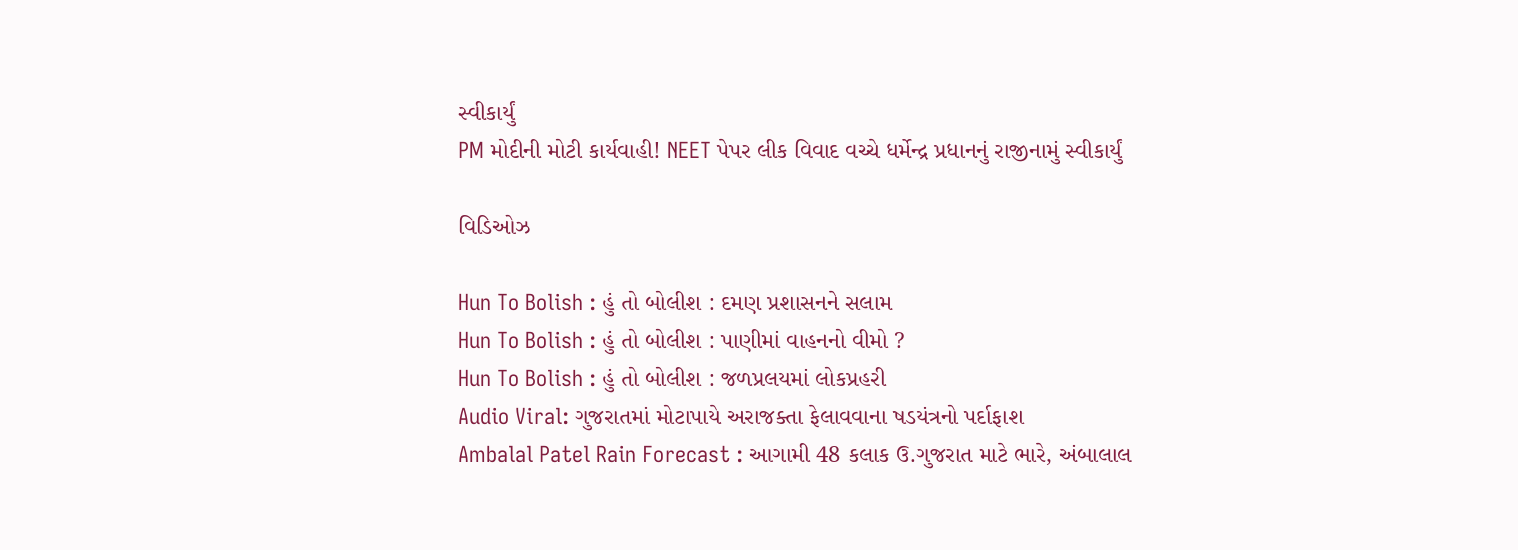સ્વીકાર્યું
PM મોદીની મોટી કાર્યવાહી! NEET પેપર લીક વિવાદ વચ્ચે ધર્મેન્દ્ર પ્રધાનનું રાજીનામું સ્વીકાર્યું

વિડિઓઝ

Hun To Bolish : હું તો બોલીશ : દમણ પ્રશાસનને સલામ
Hun To Bolish : હું તો બોલીશ : પાણીમાં વાહનનો વીમો ?
Hun To Bolish : હું તો બોલીશ : જળપ્રલયમાં લોકપ્રહરી
Audio Viral: ગુજરાતમાં મોટાપાયે અરાજક્તા ફેલાવવાના ષડયંત્રનો પર્દાફાશ
Ambalal Patel Rain Forecast : આગામી 48 કલાક ઉ.ગુજરાત માટે ભારે, અંબાલાલ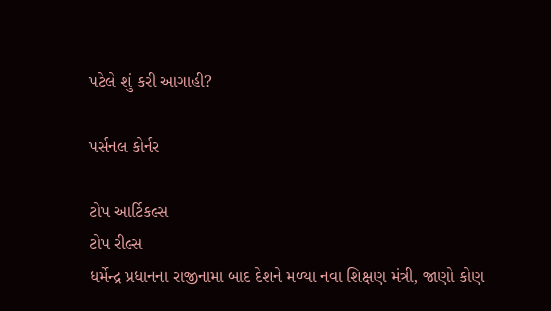પટેલે શું કરી આગાહી?

પર્સનલ કોર્નર

ટોપ આર્ટિકલ્સ
ટોપ રીલ્સ
ધર્મેન્દ્ર પ્રધાનના રાજીનામા બાદ દેશને મળ્યા નવા શિક્ષણ મંત્રી, જાણો કોણ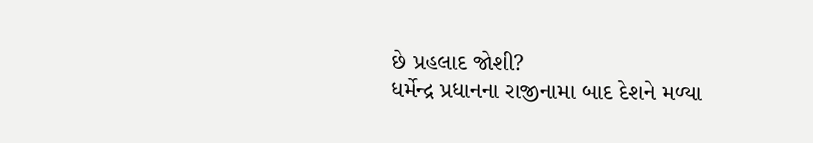છે પ્રહલાદ જોશી?
ધર્મેન્દ્ર પ્રધાનના રાજીનામા બાદ દેશને મળ્યા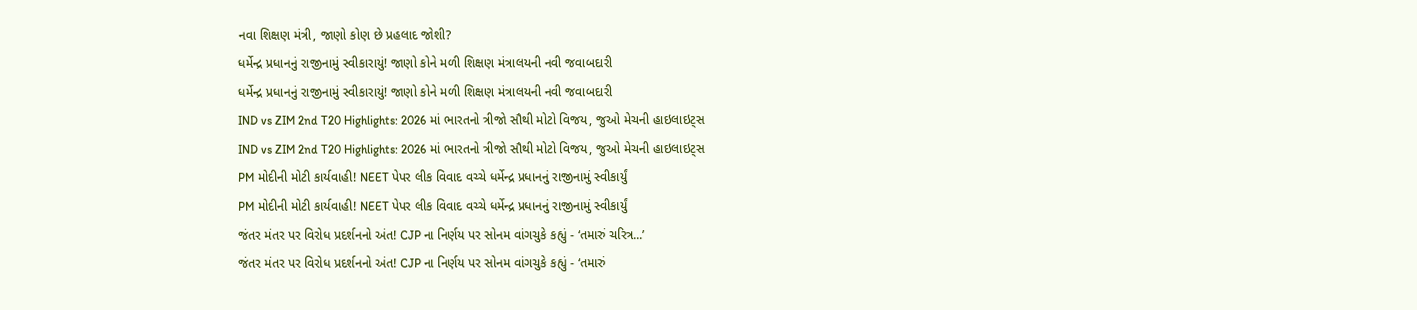નવા શિક્ષણ મંત્રી, જાણો કોણ છે પ્રહલાદ જોશી?
ધર્મેન્દ્ર પ્રધાનનું રાજીનામું સ્વીકારાયું! જાણો કોને મળી શિક્ષણ મંત્રાલયની નવી જવાબદારી
ધર્મેન્દ્ર પ્રધાનનું રાજીનામું સ્વીકારાયું! જાણો કોને મળી શિક્ષણ મંત્રાલયની નવી જવાબદારી
IND vs ZIM 2nd T20 Highlights: 2026 માં ભારતનો ત્રીજો સૌથી મોટો વિજય, જુઓ મેચની હાઇલાઇટ્સ
IND vs ZIM 2nd T20 Highlights: 2026 માં ભારતનો ત્રીજો સૌથી મોટો વિજય, જુઓ મેચની હાઇલાઇટ્સ
PM મોદીની મોટી કાર્યવાહી! NEET પેપર લીક વિવાદ વચ્ચે ધર્મેન્દ્ર પ્રધાનનું રાજીનામું સ્વીકાર્યું
PM મોદીની મોટી કાર્યવાહી! NEET પેપર લીક વિવાદ વચ્ચે ધર્મેન્દ્ર પ્રધાનનું રાજીનામું સ્વીકાર્યું
જંતર મંતર પર વિરોધ પ્રદર્શનનો અંત! CJP ના નિર્ણય પર સોનમ વાંગચુકે કહ્યું - ‘તમારું ચરિત્ર...’
જંતર મંતર પર વિરોધ પ્રદર્શનનો અંત! CJP ના નિર્ણય પર સોનમ વાંગચુકે કહ્યું - ‘તમારું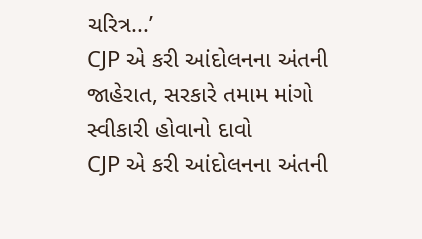ચરિત્ર...’
CJP એ કરી આંદોલનના અંતની જાહેરાત, સરકારે તમામ માંગો સ્વીકારી હોવાનો દાવો
CJP એ કરી આંદોલનના અંતની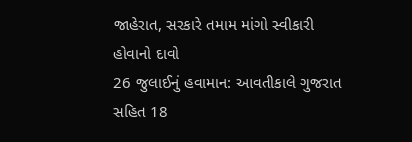જાહેરાત, સરકારે તમામ માંગો સ્વીકારી હોવાનો દાવો
26 જુલાઈનું હવામાન: આવતીકાલે ગુજરાત સહિત 18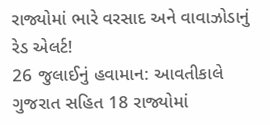રાજ્યોમાં ભારે વરસાદ અને વાવાઝોડાનું રેડ એલર્ટ!
26 જુલાઈનું હવામાન: આવતીકાલે ગુજરાત સહિત 18 રાજ્યોમાં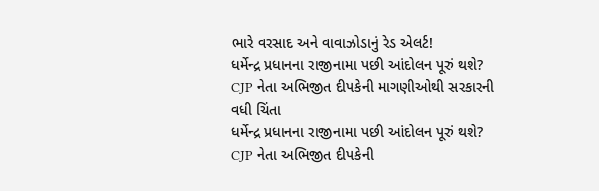ભારે વરસાદ અને વાવાઝોડાનું રેડ એલર્ટ!
ધર્મેન્દ્ર પ્રધાનના રાજીનામા પછી આંદોલન પૂરું થશે? CJP નેતા અભિજીત દીપકેની માગણીઓથી સરકારની વધી ચિંતા
ધર્મેન્દ્ર પ્રધાનના રાજીનામા પછી આંદોલન પૂરું થશે? CJP નેતા અભિજીત દીપકેની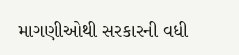માગણીઓથી સરકારની વધી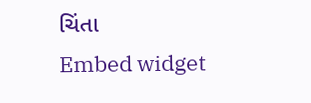ચિંતા
Embed widget